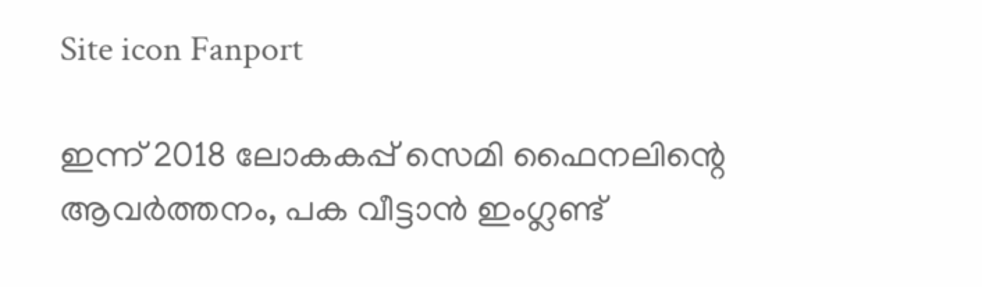Site icon Fanport

ഇന്ന് 2018 ലോകകപ്പ് സെമി ഫൈനലിന്റെ ആവർത്തനം, പക വീട്ടാൻ ഇംഗ്ലണ്ട്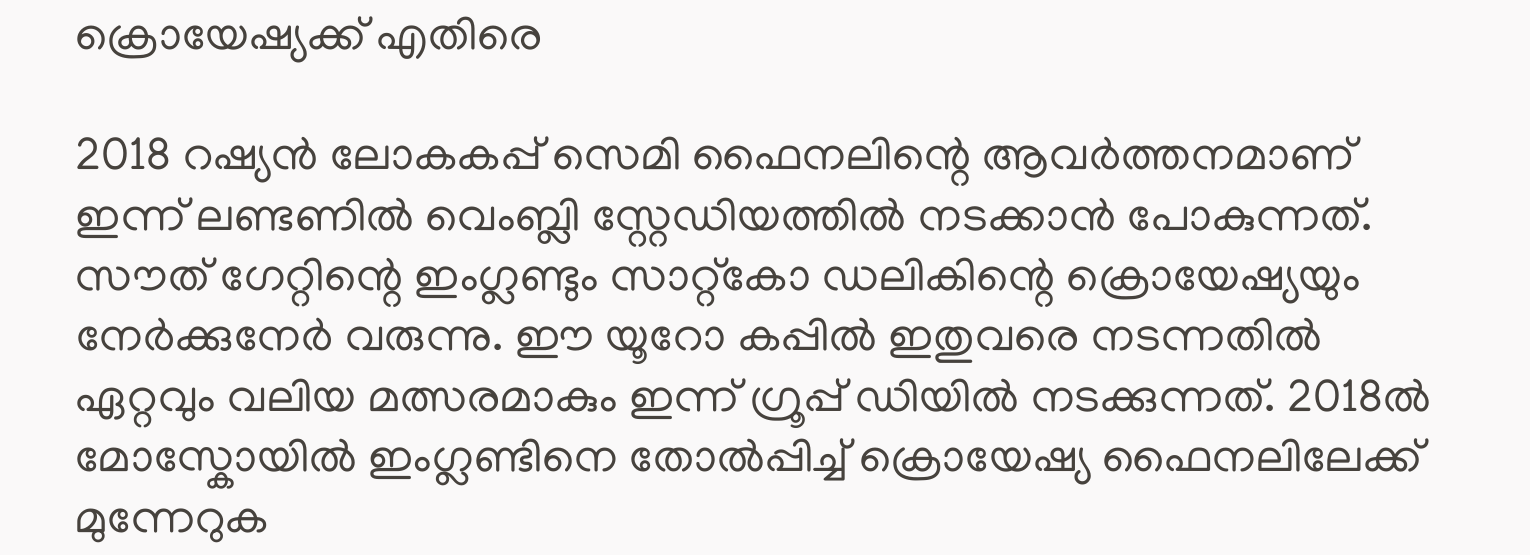ക്രൊയേഷ്യക്ക് എതിരെ

2018 റഷ്യൻ ലോകകപ്പ് സെമി ഫൈനലിന്റെ ആവർത്തനമാണ് ഇന്ന് ലണ്ടണിൽ വെംബ്ലി സ്റ്റേഡിയത്തിൽ നടക്കാൻ പോകുന്നത്. സൗത് ഗേറ്റിന്റെ ഇംഗ്ലണ്ടും സാറ്റ്കോ ഡലികിന്റെ ക്രൊയേഷ്യയും നേർക്കുനേർ വരുന്നു. ഈ യൂറോ കപ്പിൽ ഇതുവരെ നടന്നതിൽ ഏറ്റവും വലിയ മത്സരമാകും ഇന്ന് ഗ്രൂപ്പ് ഡിയിൽ നടക്കുന്നത്. 2018ൽ മോസ്കോയിൽ ഇംഗ്ലണ്ടിനെ തോൽപ്പിച്ച് ക്രൊയേഷ്യ ഫൈനലിലേക്ക് മുന്നേറുക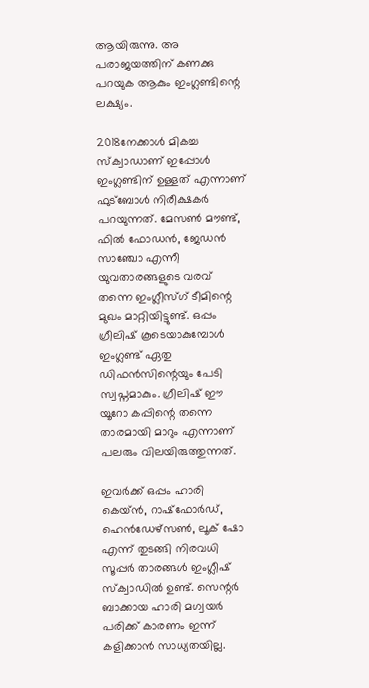ആയിരുന്നു. അ പരാജയത്തിന് കണക്കു പറയുക ആകും ഇംഗ്ലണ്ടിന്റെ ലക്ഷ്യം.

2018നേക്കാൾ മികച്ച സ്ക്വാഡാണ് ഇപ്പോൾ ഇംഗ്ലണ്ടിന് ഉള്ളത് എന്നാണ് ഫുട്ബോൾ നിരീക്ഷകർ പറയുന്നത്. മേസൺ മൗണ്ട്, ഫിൽ ഫോഡൻ, ജേഡൻ സാഞ്ചോ എന്നീ യുവതാരങ്ങളുടെ വരവ് തന്നെ ഇംഗ്ലീസ്ഗ് ടീമിന്റെ മുഖം മാറ്റിയിട്ടുണ്ട്. ഒപ്പം ഗ്രീലിഷ് കൂടെയാകുമ്പോൾ ഇംഗ്ലണ്ട് ഏതു ഡിഫൻസിന്റെയും പേടി സ്വപ്നമാകും. ഗ്രീലിഷ് ഈ യൂറോ കപ്പിന്റെ തന്നെ താരമായി മാറും എന്നാണ് പലരും വിലയിരുത്തുന്നത്.

ഇവർക്ക് ഒപ്പം ഹാരി കെയ്ൻ, റാഷ്ഫോർഡ്, ഹെൻഡേഴ്സൺ, ലൂക് ഷോ എന്ന് തുടങ്ങി നിരവധി സൂപ്പർ താരങ്ങൾ ഇംഗ്ലീഷ് സ്ക്വാഡിൽ ഉണ്ട്. സെന്റർ ബാക്കായ ഹാരി മഗ്വയർ പരിക്ക് കാരണം ഇന്ന് കളിക്കാൻ സാധ്യതയില്ല.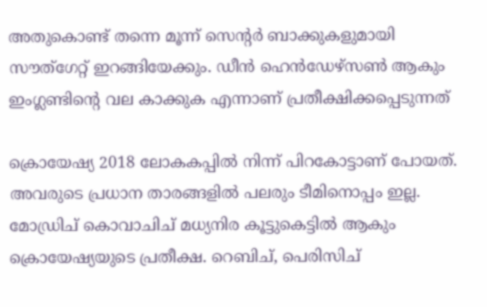അതുകൊണ്ട് തന്നെ മൂന്ന് സെന്റർ ബാക്കുകളുമായി സൗത്ഗേറ്റ് ഇറങ്ങിയേക്കും. ഡീൻ ഹെൻഡേഴ്സൺ ആകും ഇംഗ്ലണ്ടിന്റെ വല കാക്കുക എന്നാണ് പ്രതീക്ഷിക്കപ്പെടുന്നത്

ക്രൊയേഷ്യ 2018 ലോകകപ്പിൽ നിന്ന് പിറകോട്ടാണ് പോയത്. അവരുടെ പ്രധാന താരങ്ങളിൽ പലരും ടീമിനൊപ്പം ഇല്ല. മോഡ്രിച് കൊവാചിച് മധ്യനിര കൂട്ടുകെട്ടിൽ ആകും ക്രൊയേഷ്യയുടെ പ്രതീക്ഷ. റെബിച്, പെരിസിച്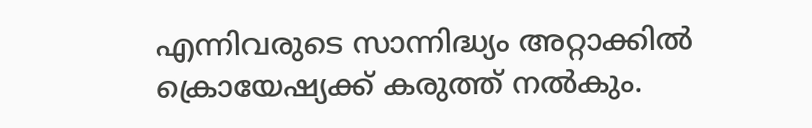എന്നിവരുടെ സാന്നിദ്ധ്യം അറ്റാക്കിൽ ക്രൊയേഷ്യക്ക് കരുത്ത് നൽകും.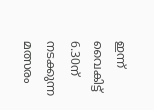ഇന്ന് വൈകിട്ട് 6.30ന് നടക്കുന്ന മത്സരം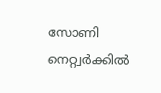സോണി നെറ്റ്വർക്കിൽ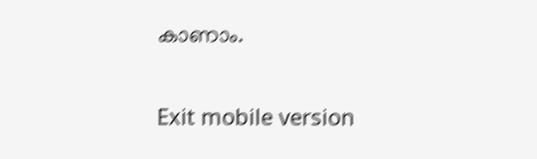കാണാം.

Exit mobile version